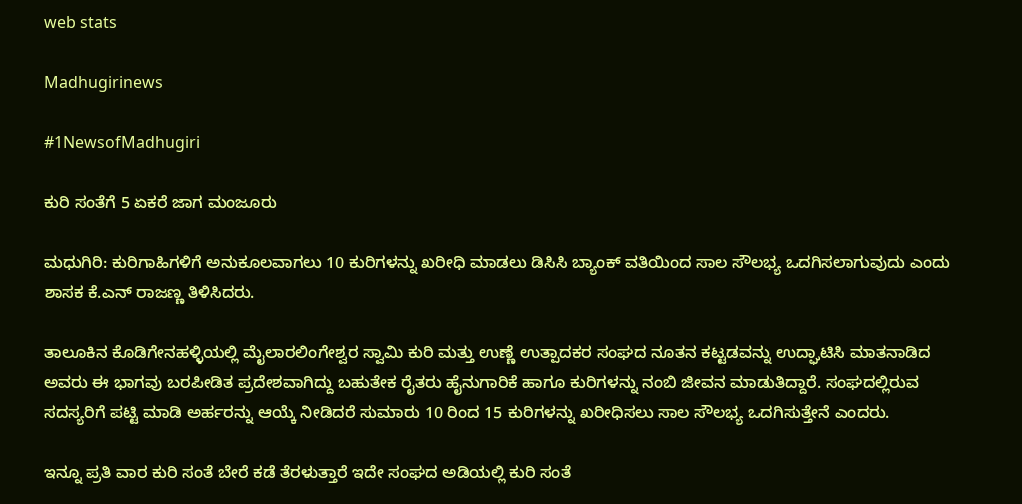web stats

Madhugirinews

#1NewsofMadhugiri

ಕುರಿ ಸಂತೆಗೆ 5 ಏಕರೆ ಜಾಗ ಮಂಜೂರು

ಮಧುಗಿರಿ: ಕುರಿಗಾಹಿಗಳಿಗೆ ಅನುಕೂಲವಾಗಲು 10 ಕುರಿಗಳನ್ನು ಖರೀಧಿ ಮಾಡಲು ಡಿಸಿಸಿ ಬ್ಯಾಂಕ್ ವತಿಯಿಂದ ಸಾಲ ಸೌಲಭ್ಯ ಒದಗಿಸಲಾಗುವುದು ಎಂದು ಶಾಸಕ ಕೆ.ಎನ್ ರಾಜಣ್ಣ ತಿಳಿಸಿದರು.

ತಾಲೂಕಿನ ಕೊಡಿಗೇನಹಳ್ಳಿಯಲ್ಲಿ ಮೈಲಾರಲಿಂಗೇಶ್ವರ ಸ್ವಾಮಿ ಕುರಿ ಮತ್ತು ಉಣ್ಣೆ ಉತ್ಪಾದಕರ ಸಂಘದ ನೂತನ ಕಟ್ಟಡವನ್ನು ಉದ್ಘಾಟಿಸಿ ಮಾತನಾಡಿದ ಅವರು ಈ ಭಾಗವು ಬರಪೀಡಿತ ಪ್ರದೇಶವಾಗಿದ್ದು ಬಹುತೇಕ ರೈತರು ಹೈನುಗಾರಿಕೆ ಹಾಗೂ ಕುರಿಗಳನ್ನು ನಂಬಿ ಜೀವನ ಮಾಡುತಿದ್ದಾರೆ. ಸಂಘದಲ್ಲಿರುವ ಸದಸ್ಯರಿಗೆ ಪಟ್ಟಿ ಮಾಡಿ ಅರ್ಹರನ್ನು ಆಯ್ಕೆ ನೀಡಿದರೆ ಸುಮಾರು 10 ರಿಂದ 15 ಕುರಿಗಳನ್ನು ಖರೀಧಿಸಲು ಸಾಲ ಸೌಲಭ್ಯ ಒದಗಿಸುತ್ತೇನೆ ಎಂದರು.

ಇನ್ನೂ ಪ್ರತಿ ವಾರ ಕುರಿ ಸಂತೆ ಬೇರೆ ಕಡೆ ತೆರಳುತ್ತಾರೆ ಇದೇ ಸಂಘದ ಅಡಿಯಲ್ಲಿ ಕುರಿ ಸಂತೆ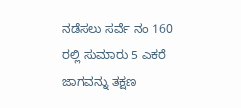ನಡೆಸಲು ಸರ್ವೆ ನಂ 160 ರಲ್ಲಿ ಸುಮಾರು 5 ಎಕರೆ ಜಾಗವನ್ನು ತಕ್ಷಣ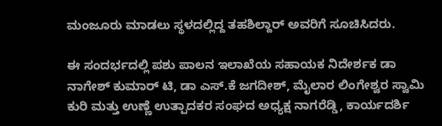ಮಂಜೂರು ಮಾಡಲು ಸ್ಥಳದಲ್ಲಿದ್ದ ತಹಶಿಲ್ದಾರ್ ಅವರಿಗೆ ಸೂಚಿಸಿದರು.

ಈ ಸಂದರ್ಭದಲ್ಲಿ ಪಶು ಪಾಲನ ಇಲಾಖೆಯ ಸಹಾಯಕ ನಿದೇರ್ಶಕ ಡಾ ನಾಗೇಶ್ ಕುಮಾರ್ ಟಿ, ಡಾ ಎಸ್.ಕೆ ಜಗದೀಶ್, ಮೈಲಾರ ಲಿಂಗೇಶ್ವರ ಸ್ವಾಮಿ ಕುರಿ ಮತ್ತು ಉಣ್ಣೆ ಉತ್ಪಾದಕರ ಸಂಘದ ಅಧ್ಯಕ್ಷ ನಾಗರೆಡ್ಡಿ, ಕಾರ್ಯದರ್ಶಿ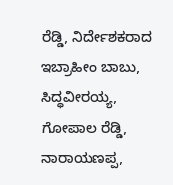ರೆಡ್ಡಿ, ನಿರ್ದೇಶಕರಾದ ಇಬ್ರಾಹೀಂ ಬಾಬು, ಸಿದ್ಧವೀರಯ್ಯ, ಗೋಪಾಲ ರೆಡ್ಡಿ, ನಾರಾಯಣಪ್ಪ,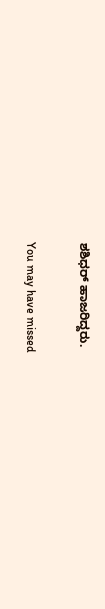ಶಶಿಧರ್ ಹಾಜರಿದ್ದರು.

You may have missed